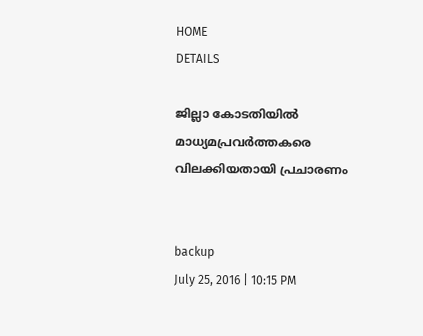HOME
DETAILS

ജില്ലാ കോടതിയില്‍ മാധ്യമപ്രവര്‍ത്തകരെ വിലക്കിയതായി പ്രചാരണം


backup
July 25, 2016 | 10:15 PM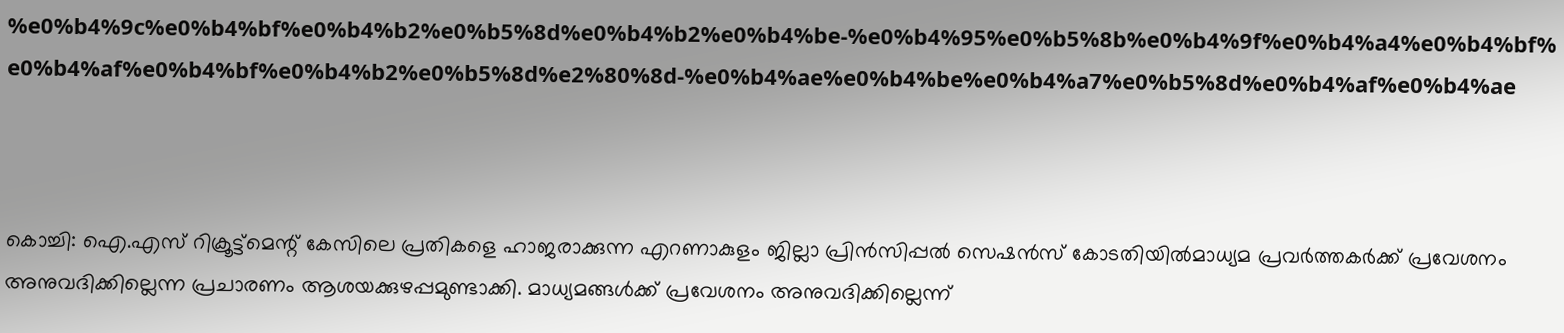%e0%b4%9c%e0%b4%bf%e0%b4%b2%e0%b5%8d%e0%b4%b2%e0%b4%be-%e0%b4%95%e0%b5%8b%e0%b4%9f%e0%b4%a4%e0%b4%bf%e0%b4%af%e0%b4%bf%e0%b4%b2%e0%b5%8d%e2%80%8d-%e0%b4%ae%e0%b4%be%e0%b4%a7%e0%b5%8d%e0%b4%af%e0%b4%ae



കൊച്ചി: ഐ.എസ് റിക്രൂട്ട്‌മെന്റ് കേസിലെ പ്രതികളെ ഹാജരാക്കുന്ന എറണാകുളം ജില്ലാ പ്രിന്‍സിപ്പല്‍ സെഷന്‍സ് കോടതിയില്‍മാധ്യമ പ്രവര്‍ത്തകര്‍ക്ക് പ്രവേശനം അനുവദിക്കില്ലെന്ന പ്രചാരണം ആശയക്കുഴപ്പമുണ്ടാക്കി. മാധ്യമങ്ങള്‍ക്ക് പ്രവേശനം അനുവദിക്കില്ലെന്ന്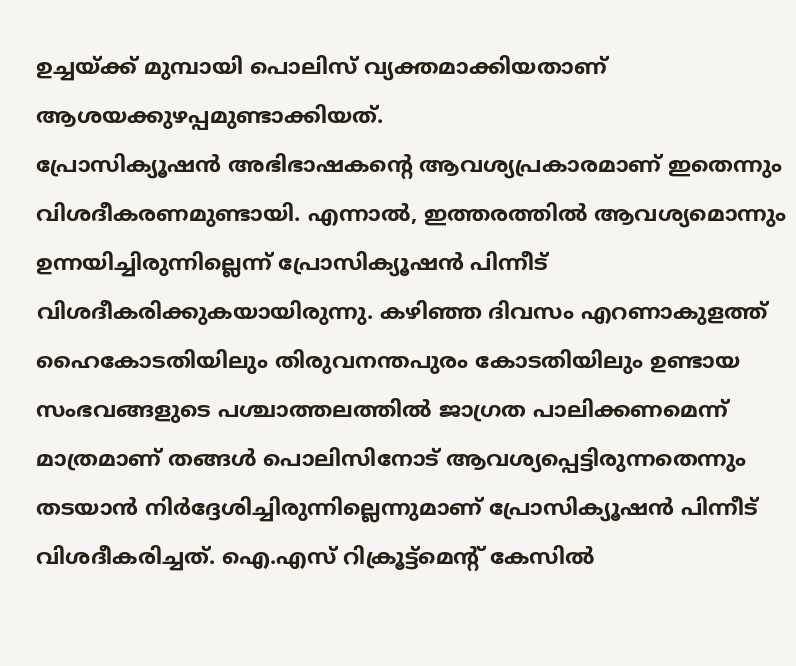ഉച്ചയ്ക്ക് മുമ്പായി പൊലിസ് വ്യക്തമാക്കിയതാണ് ആശയക്കുഴപ്പമുണ്ടാക്കിയത്.
പ്രോസിക്യൂഷന്‍ അഭിഭാഷകന്റെ ആവശ്യപ്രകാരമാണ് ഇതെന്നും വിശദീകരണമുണ്ടായി. എന്നാല്‍, ഇത്തരത്തില്‍ ആവശ്യമൊന്നും ഉന്നയിച്ചിരുന്നില്ലെന്ന് പ്രോസിക്യൂഷന്‍ പിന്നീട് വിശദീകരിക്കുകയായിരുന്നു. കഴിഞ്ഞ ദിവസം എറണാകുളത്ത് ഹൈകോടതിയിലും തിരുവനന്തപുരം കോടതിയിലും ഉണ്ടായ സംഭവങ്ങളുടെ പശ്ചാത്തലത്തില്‍ ജാഗ്രത പാലിക്കണമെന്ന് മാത്രമാണ് തങ്ങള്‍ പൊലിസിനോട് ആവശ്യപ്പെട്ടിരുന്നതെന്നും തടയാന്‍ നിര്‍ദ്ദേശിച്ചിരുന്നില്ലെന്നുമാണ് പ്രോസിക്യൂഷന്‍ പിന്നീട് വിശദീകരിച്ചത്. ഐ.എസ് റിക്രൂട്ട്‌മെന്റ് കേസില്‍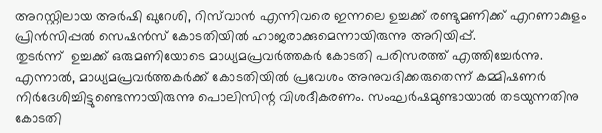അറസ്റ്റിലായ അര്‍ഷി ഖുറേശി, റിസ്‌വാന്‍ എന്നിവരെ ഇന്നലെ ഉച്ചക്ക് രണ്ടുമണിക്ക് എറണാകുളം പ്രിന്‍സിപ്പല്‍ സെഷന്‍സ് കോടതിയില്‍ ഹാജരാക്കുമെന്നായിരുന്നു അറിയിപ്പ്.
തുടര്‍ന്ന്  ഉച്ചക്ക് ഒരുമണിയോടെ മാധ്യമപ്രവര്‍ത്തകര്‍ കോടതി പരിസരത്ത് എത്തിച്ചേര്‍ന്നു. എന്നാല്‍, മാധ്യമപ്രവര്‍ത്തകര്‍ക്ക് കോടതിയില്‍ പ്രവേശം അനുവദിക്കരുതെന്ന് കമ്മിഷണര്‍ നിര്‍ദേശിച്ചിട്ടുണ്ടെന്നായിരുന്നു പൊലിസിന്റ വിശദീകരണം. സംഘര്‍ഷമുണ്ടായാല്‍ തടയുന്നതിനു കോടതി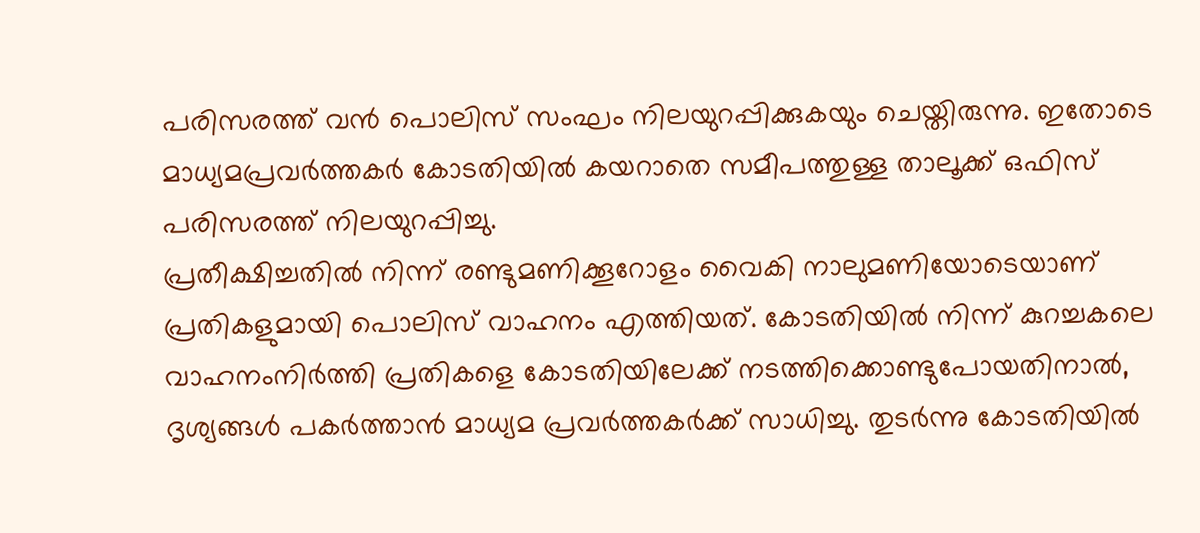പരിസരത്ത് വന്‍ പൊലിസ് സംഘം നിലയുറപ്പിക്കുകയും ചെയ്തിരുന്നു. ഇതോടെ മാധ്യമപ്രവര്‍ത്തകര്‍ കോടതിയില്‍ കയറാതെ സമീപത്തുള്ള താലൂക്ക് ഒഫിസ് പരിസരത്ത് നിലയുറപ്പിച്ചു.
പ്രതീക്ഷിച്ചതില്‍ നിന്ന് രണ്ടുമണിക്കൂറോളം വൈകി നാലുമണിയോടെയാണ് പ്രതികളുമായി പൊലിസ് വാഹനം എത്തിയത്. കോടതിയില്‍ നിന്ന് കുറച്ചകലെ  വാഹനംനിര്‍ത്തി പ്രതികളെ കോടതിയിലേക്ക് നടത്തിക്കൊണ്ടുപോയതിനാല്‍, ദൃശ്യങ്ങള്‍ പകര്‍ത്താന്‍ മാധ്യമ പ്രവര്‍ത്തകര്‍ക്ക് സാധിച്ചു. തുടര്‍ന്നു കോടതിയില്‍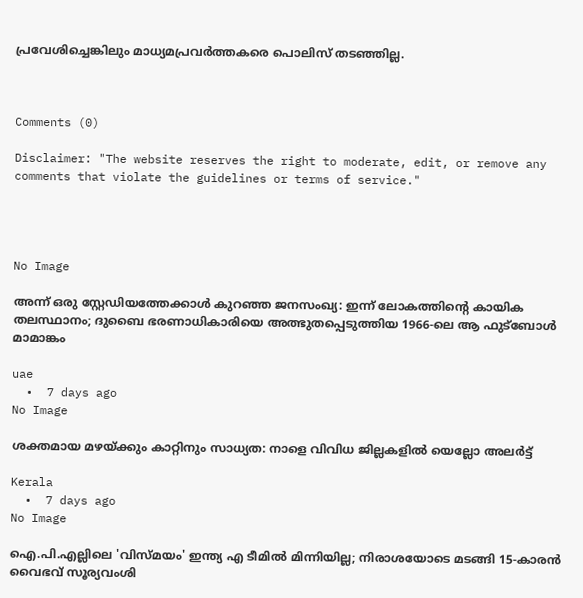പ്രവേശിച്ചെങ്കിലും മാധ്യമപ്രവര്‍ത്തകരെ പൊലിസ് തടഞ്ഞില്ല.



Comments (0)

Disclaimer: "The website reserves the right to moderate, edit, or remove any comments that violate the guidelines or terms of service."




No Image

അന്ന് ഒരു സ്റ്റേഡിയത്തേക്കാൾ കുറഞ്ഞ ജനസംഖ്യ: ഇന്ന് ലോകത്തിന്റെ കായിക തലസ്ഥാനം; ദുബൈ ഭരണാധികാരിയെ അത്ഭുതപ്പെടുത്തിയ 1966-ലെ ആ ഫുട്ബോൾ മാമാങ്കം

uae
  •  7 days ago
No Image

ശക്തമായ മഴയ്ക്കും കാറ്റിനും സാധ്യത: നാളെ വിവിധ ജില്ലകളില്‍ യെല്ലോ അലര്‍ട്ട്

Kerala
  •  7 days ago
No Image

ഐ.പി.എല്ലിലെ 'വിസ്മയം' ഇന്ത്യ എ ടീമിൽ മിന്നിയില്ല; നിരാശയോടെ മടങ്ങി 15-കാരൻ വൈഭവ് സൂര്യവംശി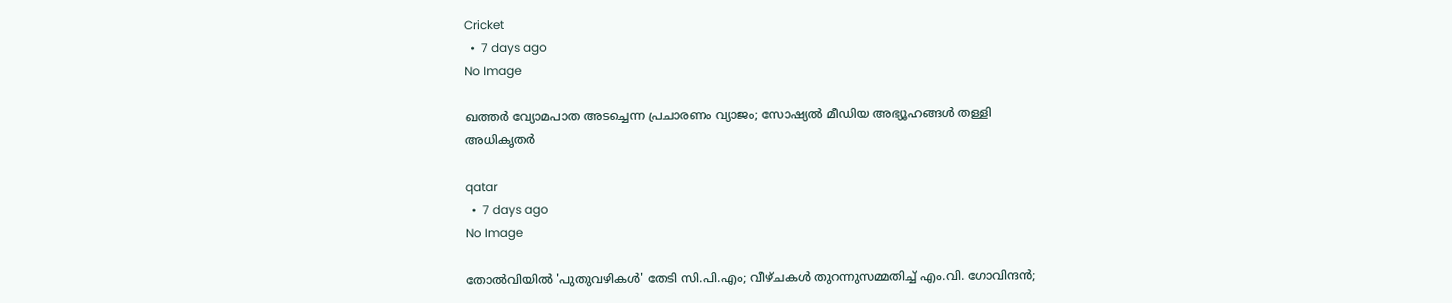Cricket
  •  7 days ago
No Image

ഖത്തര്‍ വ്യോമപാത അടച്ചെന്ന പ്രചാരണം വ്യാജം; സോഷ്യല്‍ മീഡിയ അഭ്യൂഹങ്ങള്‍ തള്ളി അധികൃതര്‍

qatar
  •  7 days ago
No Image

തോൽവിയിൽ 'പുതുവഴികൾ' തേടി സി.പി.എം; വീഴ്ചകൾ തുറന്നുസമ്മതിച്ച് എം.വി. ഗോവിന്ദൻ;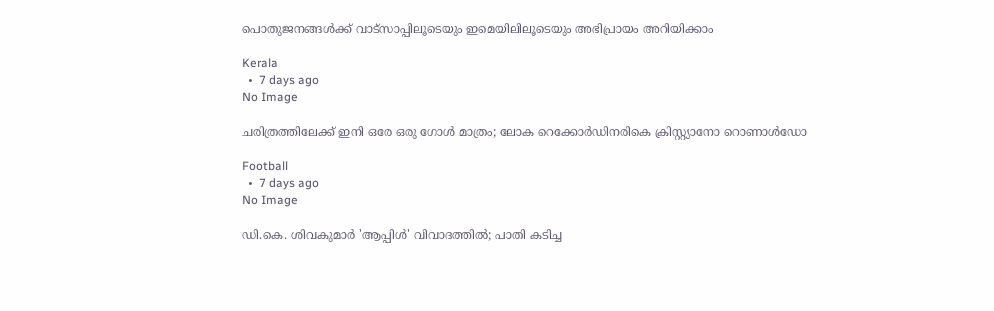പൊതുജനങ്ങൾക്ക് വാട്സാപ്പിലൂടെയും ഇമെയിലിലൂടെയും അഭിപ്രായം അറിയിക്കാം

Kerala
  •  7 days ago
No Image

ചരിത്രത്തിലേക്ക് ഇനി ഒരേ ഒരു ഗോൾ മാത്രം; ലോക റെക്കോർഡിനരികെ ക്രിസ്റ്റ്യാനോ റൊണാൾഡോ

Football
  •  7 days ago
No Image

ഡി.കെ. ശിവകുമാർ 'ആപ്പിൾ' വിവാദത്തിൽ; പാതി കടിച്ച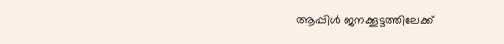ആപ്പിൾ ജനക്കൂട്ടത്തിലേക്ക്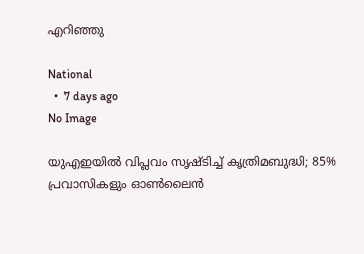എറിഞ്ഞു

National
  •  7 days ago
No Image

യുഎഇയിൽ വിപ്ലവം സൃഷ്ടിച്ച് കൃത്രിമബുദ്ധി; 85% പ്രവാസികളും ഓൺലൈൻ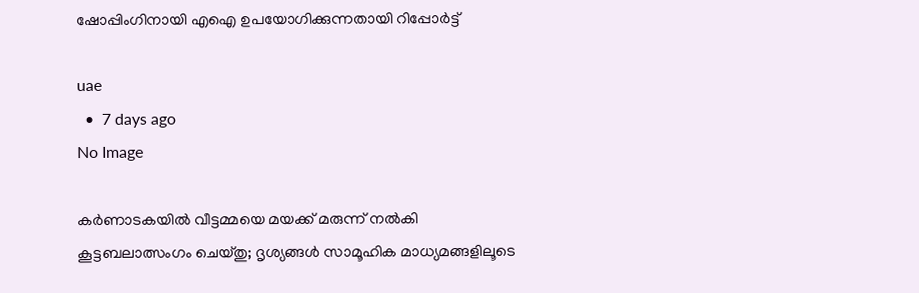ഷോപ്പിംഗിനായി എഐ ഉപയോഗിക്കുന്നതായി റിപ്പോർട്ട്

uae
  •  7 days ago
No Image

കർണാടകയിൽ വീട്ടമ്മയെ മയക്ക് മരുന്ന് നൽകി കൂട്ടബലാത്സംഗം ചെയ്തു; ദൃശ്യങ്ങൾ സാമൂഹിക മാധ്യമങ്ങളിലൂടെ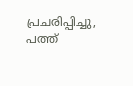പ്രചരിപ്പിച്ചു, പത്ത്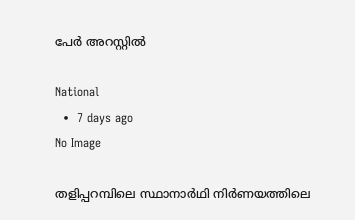പേർ അറസ്റ്റിൽ

National
  •  7 days ago
No Image

തളിപ്പറമ്പിലെ സ്ഥാനാര്‍ഥി നിര്‍ണയത്തിലെ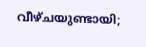വീഴ്ചയുണ്ടായി;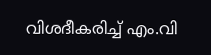വിശദീകരിച്ച് എം.വി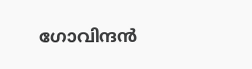ഗോവിന്ദന്‍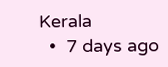Kerala
  •  7 days ago